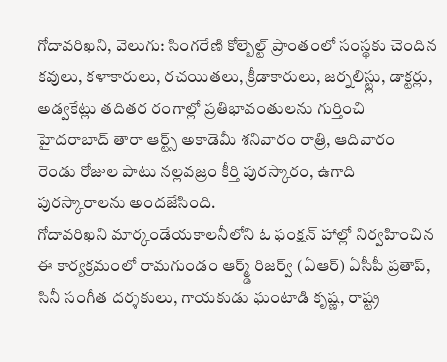గోదావరిఖని, వెలుగు: సింగరేణి కోల్బెల్ట్ ప్రాంతంలో సంస్థకు చెందిన కవులు, కళాకారులు, రచయితలు, క్రీడాకారులు, జర్నలిస్ట్లు, డాక్టర్లు, అడ్వకేట్లు తదితర రంగాల్లో ప్రతిభావంతులను గుర్తించి హైదరాబాద్ తారా ఆర్ట్స్ అకాడెమీ శనివారం రాత్రి, ఆదివారం రెండు రోజుల పాటు నల్లవజ్రం కీర్తి పురస్కారం, ఉగాది పురస్కారాలను అందజేసింది.
గోదావరిఖని మార్కండేయకాలనీలోని ఓ ఫంక్షన్ హాల్లో నిర్వహించిన ఈ కార్యక్రమంలో రామగుండం ఆర్మ్డ్ రిజర్వ్ (ఏఆర్) ఏసీపీ ప్రతాప్, సినీ సంగీత దర్శకులు, గాయకుడు ఘంటాడి కృష్ణ, రాష్ట్ర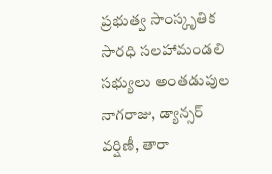ప్రభుత్వ సాంస్కృతిక సారధి సలహామండలి సభ్యులు అంతడుపుల నాగరాజు, డ్యాన్సర్ వర్షిణీ, తారా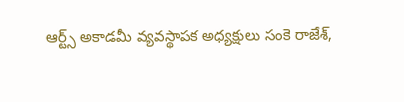ఆర్ట్స్ అకాడమీ వ్యవస్థాపక అధ్యక్షులు సంకె రాజేశ్,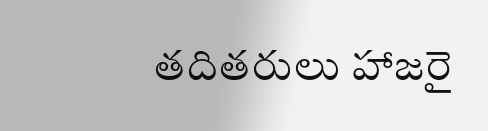తదితరులు హాజరై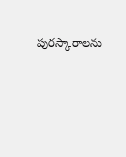పురస్కారాలను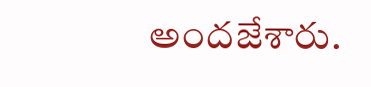అందజేశారు.